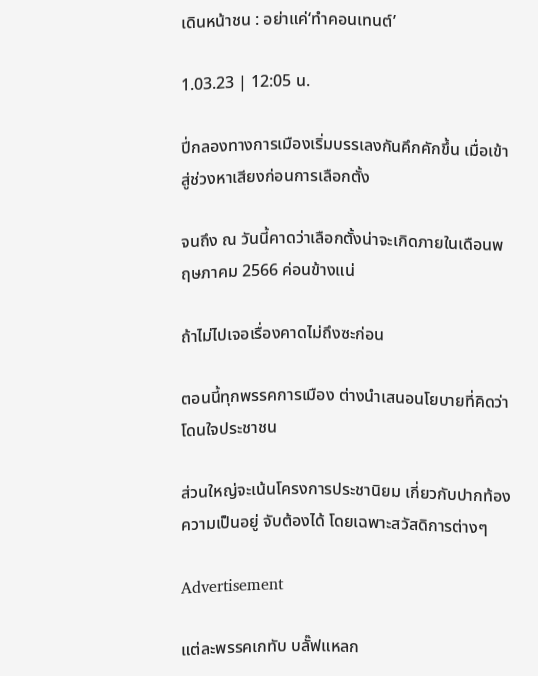เดินหน้าชน : อย่าแค่‘ทำคอนเทนต์’

1.03.23 | 12:05 น.

ปี่กลองทางการเมืองเริ่มบรรเลงกันคึกคักขึ้น เมื่อเข้าสู่ช่วงหาเสียงก่อนการเลือกตั้ง

จนถึง ณ วันนี้คาดว่าเลือกตั้งน่าจะเกิดภายในเดือนพฤษภาคม 2566 ค่อนข้างแน่

ถ้าไม่ไปเจอเรื่องคาดไม่ถึงซะก่อน

ตอนนี้ทุกพรรคการเมือง ต่างนำเสนอนโยบายที่คิดว่าโดนใจประชาชน

ส่วนใหญ่จะเน้นโครงการประชานิยม เกี่ยวกับปากท้องความเป็นอยู่ จับต้องได้ โดยเฉพาะสวัสดิการต่างๆ

Advertisement

แต่ละพรรคเกทับ บลั๊ฟแหลก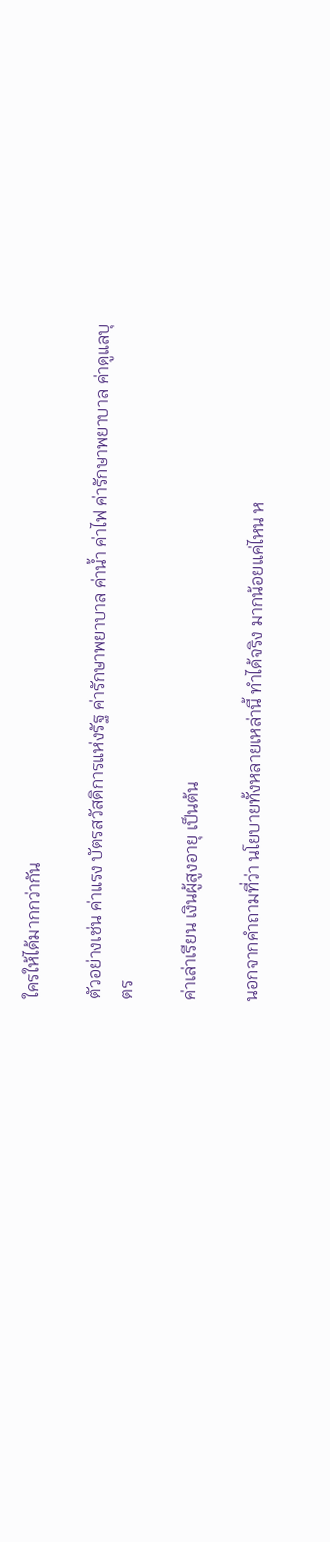ใครให้ได้มากกว่ากัน

ตัวอย่างเช่น ค่าแรง บัตรสวัสดิการแห่งรัฐ ค่ารักษาพยาบาล ค่าน้ำ ค่าไฟ ค่ารักษาพยาบาล ค่าดูแลบุตร

ค่าเล่าเรียน เงินผู้สูงอายุ เป็นต้น

นอกจากคำถามที่ว่า นโยบายทั้งหลายเหล่านี้ ทำได้จริง มากน้อยแค่ไหน ห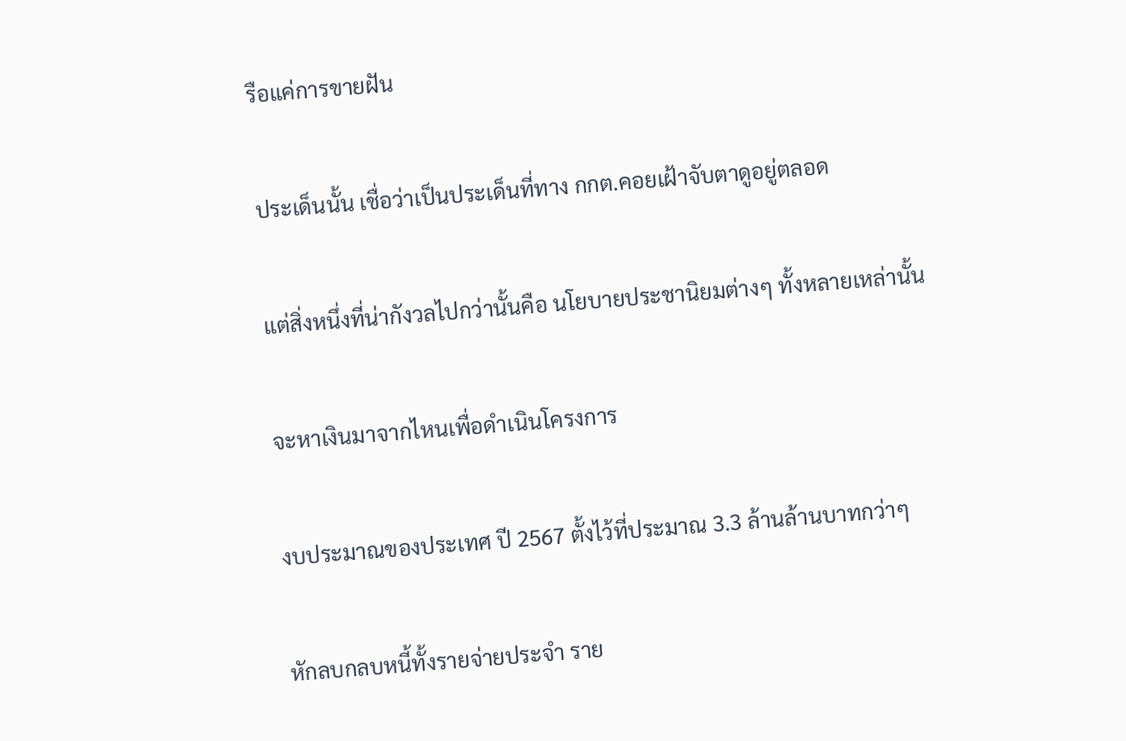รือแค่การขายฝัน

ประเด็นนั้น เชื่อว่าเป็นประเด็นที่ทาง กกต.คอยเฝ้าจับตาดูอยู่ตลอด

แต่สิ่งหนึ่งที่น่ากังวลไปกว่านั้นคือ นโยบายประชานิยมต่างๆ ทั้งหลายเหล่านั้น

จะหาเงินมาจากไหนเพื่อดำเนินโครงการ

งบประมาณของประเทศ ปี 2567 ตั้งไว้ที่ประมาณ 3.3 ล้านล้านบาทกว่าๆ

หักลบกลบหนี้ทั้งรายจ่ายประจำ ราย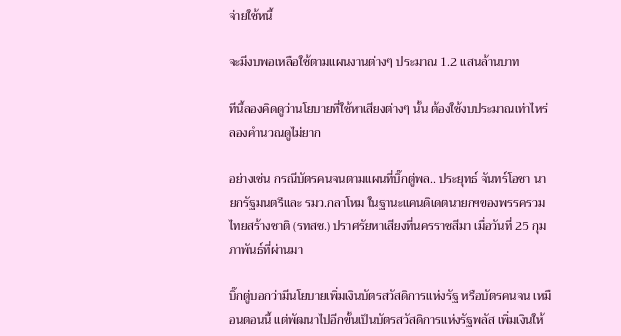จ่ายใช้หนี้

จะมีงบพอเหลือใช้ตามแผนงานต่างๆ ประมาณ 1.2 แสนล้านบาท

ทีนี้ลองคิดดูว่านโยบายที่ใช้หาเสียงต่างๆ นั้น ต้องใช้งบประมาณเท่าไหร่ ลองคำนวณดูไม่ยาก

อย่างเช่น กรณีบัตรคนจนตามแผนที่บิ๊กตู่พล.. ประยุทธ์ จันทร์โอชา นายกรัฐมนตรีและ รมว.กลาโหม ในฐานะแคนดิเดตนายกฯของพรรครวมไทยสร้างชาติ (รทสช.) ปราศรัยหาเสียงที่นครราชสีมา เมื่อวันที่ 25 กุมภาพันธ์ที่ผ่านมา

บิ๊กตู่บอกว่ามีนโยบายเพิ่มเงินบัตรสวัสดิการแห่งรัฐ หรือบัตรคนจน เหมือนตอนนี้ แต่พัฒนาไปอีกขั้นเป็นบัตรสวัสดิการแห่งรัฐพลัส เพิ่มเงินให้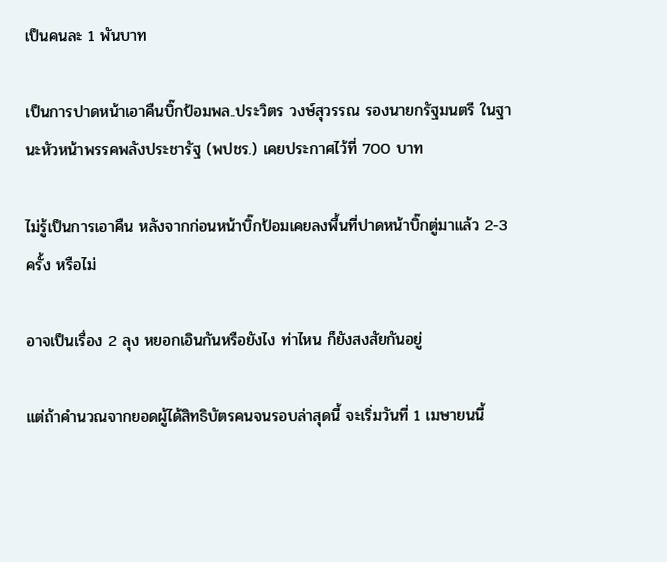เป็นคนละ 1 พันบาท

เป็นการปาดหน้าเอาคืนบิ๊กป้อมพล..ประวิตร วงษ์สุวรรณ รองนายกรัฐมนตรี ในฐานะหัวหน้าพรรคพลังประชารัฐ (พปชร.) เคยประกาศไว้ที่ 700 บาท

ไม่รู้เป็นการเอาคืน หลังจากก่อนหน้าบิ๊กป้อมเคยลงพื้นที่ปาดหน้าบิ๊กตู่มาแล้ว 2-3 ครั้ง หรือไม่

อาจเป็นเรื่อง 2 ลุง หยอกเอินกันหรือยังไง ท่าไหน ก็ยังสงสัยกันอยู่

แต่ถ้าคำนวณจากยอดผู้ได้สิทธิบัตรคนจนรอบล่าสุดนี้ จะเริ่มวันที่ 1 เมษายนนี้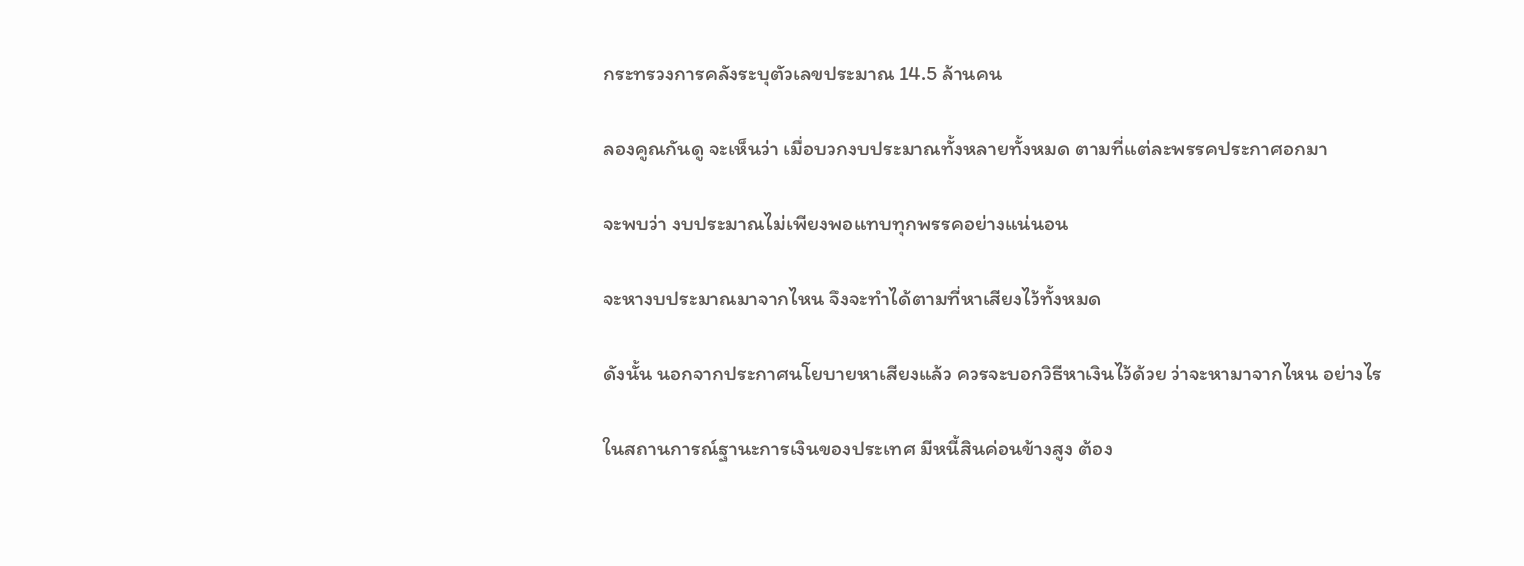กระทรวงการคลังระบุตัวเลขประมาณ 14.5 ล้านคน

ลองคูณกันดู จะเห็นว่า เมื่อบวกงบประมาณทั้งหลายทั้งหมด ตามที่แต่ละพรรคประกาศอกมา

จะพบว่า งบประมาณไม่เพียงพอแทบทุกพรรคอย่างแน่นอน

จะหางบประมาณมาจากไหน จึงจะทำได้ตามที่หาเสียงไว้ทั้งหมด

ดังนั้น นอกจากประกาศนโยบายหาเสียงแล้ว ควรจะบอกวิธีหาเงินไว้ด้วย ว่าจะหามาจากไหน อย่างไร

ในสถานการณ์ฐานะการเงินของประเทศ มีหนี้สินค่อนข้างสูง ต้อง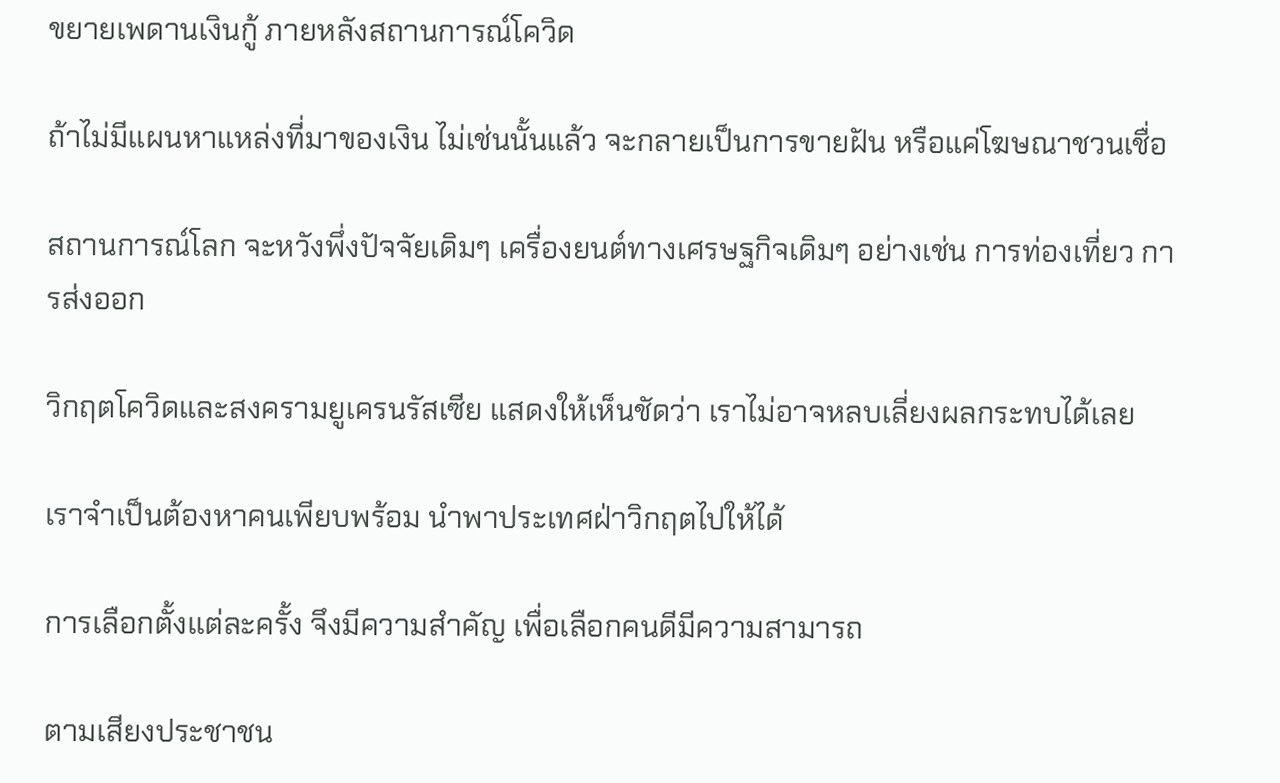ขยายเพดานเงินกู้ ภายหลังสถานการณ์โควิด

ถ้าไม่มีแผนหาแหล่งที่มาของเงิน ไม่เช่นนั้นแล้ว จะกลายเป็นการขายฝัน หรือแค่โฆษณาชวนเชื่อ

สถานการณ์โลก จะหวังพึ่งปัจจัยเดิมๆ เครื่องยนต์ทางเศรษฐกิจเดิมๆ อย่างเช่น การท่องเที่ยว การส่งออก

วิกฤตโควิดและสงครามยูเครนรัสเซีย แสดงให้เห็นชัดว่า เราไม่อาจหลบเลี่ยงผลกระทบได้เลย

เราจำเป็นต้องหาคนเพียบพร้อม นำพาประเทศฝ่าวิกฤตไปให้ได้

การเลือกตั้งแต่ละครั้ง จึงมีความสำคัญ เพื่อเลือกคนดีมีความสามารถ

ตามเสียงประชาชน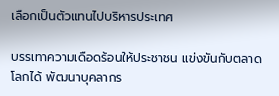เลือกเป็นตัวแทนไปบริหารประเทศ

บรรเทาความเดือดร้อนให้ประชาชน แข่งขันกับตลาดโลกได้ พัฒนาบุคลากร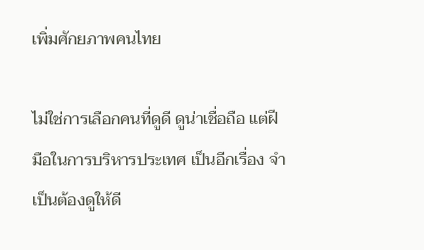เพิ่มศักยภาพคนไทย

ไม่ใช่การเลือกคนที่ดูดี ดูน่าเชื่อถือ แต่ฝีมือในการบริหารประเทศ เป็นอีกเรื่อง จำเป็นต้องดูให้ดี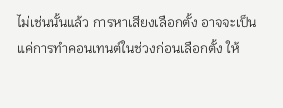ไม่เช่นนั้นแล้ว การหาเสียงเลือกตั้ง อาจจะเป็นแค่การทำคอนเทนต์ในช่วงก่อนเลือกตั้ง ให้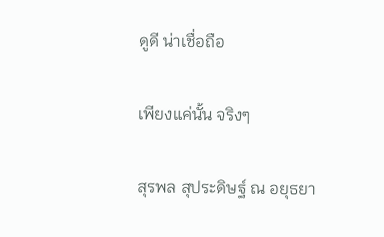ดูดี น่าเชื่อถือ

เพียงแค่นั้น จริงๆ

สุรพล สุประดิษฐ์ ณ อยุธยา